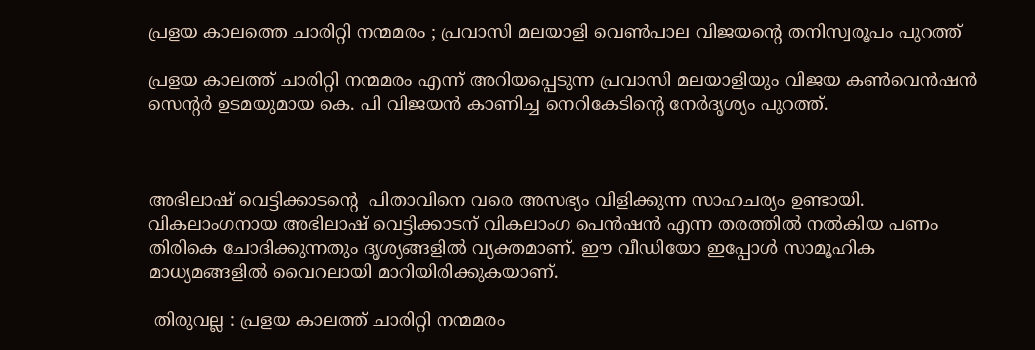പ്രളയ കാലത്തെ ചാരിറ്റി നന്മമരം ; പ്രവാസി മലയാളി വെൺപാല വിജയന്റെ തനിസ്വരൂപം പുറത്ത്

പ്രളയ കാലത്ത് ചാരിറ്റി നന്മമരം എന്ന് അറിയപ്പെടുന്ന പ്രവാസി മലയാളിയും വിജയ കൺവെൻഷൻ സെന്റർ ഉടമയുമായ കെ. പി വിജയൻ കാണിച്ച നെറികേടിന്റെ നേർദൃശ്യം പുറത്ത്.



അഭിലാഷ് വെട്ടിക്കാടന്റെ  പിതാവിനെ വരെ അസഭ്യം വിളിക്കുന്ന സാഹചര്യം ഉണ്ടായി. വികലാംഗനായ അഭിലാഷ് വെട്ടിക്കാടന് വികലാംഗ പെൻഷൻ എന്ന തരത്തിൽ നൽകിയ പണം തിരികെ ചോദിക്കുന്നതും ദൃശ്യങ്ങളിൽ വ്യക്തമാണ്. ഈ വീഡിയോ ഇപ്പോൾ സാമൂഹിക മാധ്യമങ്ങളിൽ വൈറലായി മാറിയിരിക്കുകയാണ്.

 തിരുവല്ല : പ്രളയ കാലത്ത് ചാരിറ്റി നന്മമരം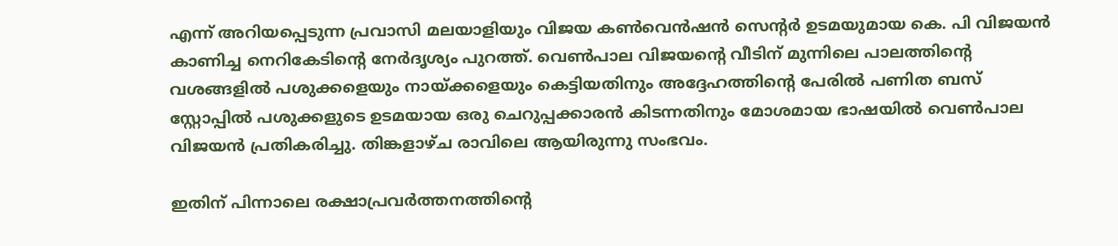എന്ന് അറിയപ്പെടുന്ന പ്രവാസി മലയാളിയും വിജയ കൺവെൻഷൻ സെന്റർ ഉടമയുമായ കെ. പി വിജയൻ കാണിച്ച നെറികേടിന്റെ നേർദൃശ്യം പുറത്ത്. വെൺപാല വിജയൻ്റെ വീടിന് മുന്നിലെ പാലത്തിന്റെ വശങ്ങളിൽ പശുക്കളെയും നായ്ക്കളെയും കെട്ടിയതിനും അദ്ദേഹത്തിന്റെ പേരിൽ പണിത ബസ് സ്റ്റോപ്പിൽ പശുക്കളുടെ ഉടമയായ ഒരു ചെറുപ്പക്കാരൻ കിടന്നതിനും മോശമായ ഭാഷയിൽ വെൺപാല വിജയൻ പ്രതികരിച്ചു. തിങ്കളാഴ്ച രാവിലെ ആയിരുന്നു സംഭവം.

ഇതിന് പിന്നാലെ രക്ഷാപ്രവർത്തനത്തിൻ്റെ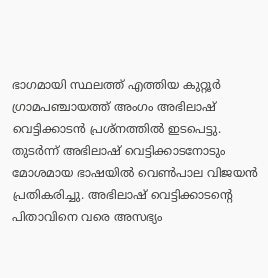ഭാഗമായി സ്ഥലത്ത് എത്തിയ കുറ്റൂർ ഗ്രാമപഞ്ചായത്ത് അംഗം അഭിലാഷ് വെട്ടിക്കാടൻ പ്രശ്നത്തിൽ ഇടപെട്ടു. തുടർന്ന് അഭിലാഷ് വെട്ടിക്കാടനോടും മോശമായ ഭാഷയിൽ വെൺപാല വിജയൻ പ്രതികരിച്ചു. അഭിലാഷ് വെട്ടിക്കാടന്റെ  പിതാവിനെ വരെ അസഭ്യം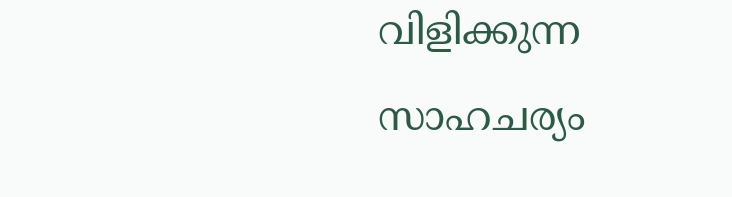വിളിക്കുന്ന സാഹചര്യം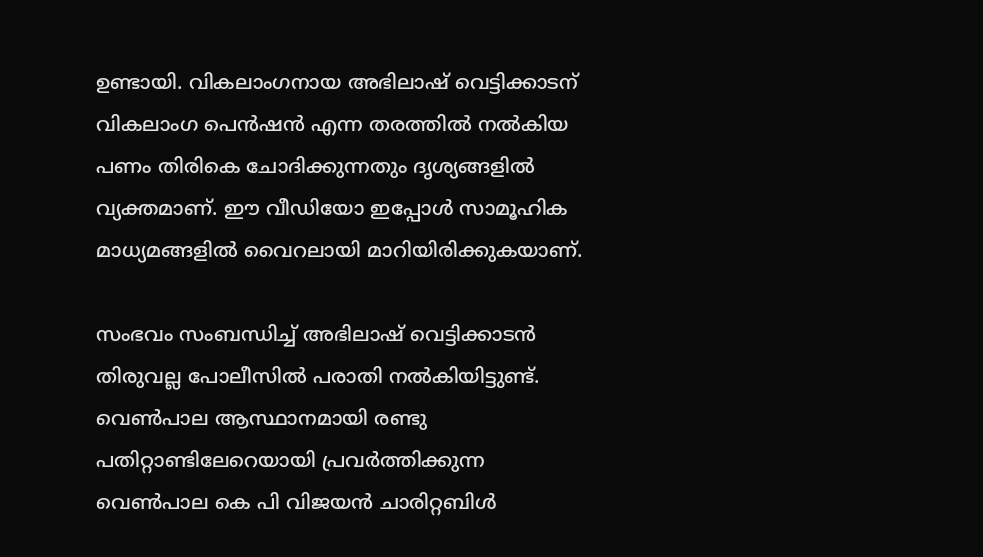ഉണ്ടായി. വികലാംഗനായ അഭിലാഷ് വെട്ടിക്കാടന് വികലാംഗ പെൻഷൻ എന്ന തരത്തിൽ നൽകിയ പണം തിരികെ ചോദിക്കുന്നതും ദൃശ്യങ്ങളിൽ വ്യക്തമാണ്. ഈ വീഡിയോ ഇപ്പോൾ സാമൂഹിക മാധ്യമങ്ങളിൽ വൈറലായി മാറിയിരിക്കുകയാണ്.

സംഭവം സംബന്ധിച്ച് അഭിലാഷ് വെട്ടിക്കാടൻ തിരുവല്ല പോലീസിൽ പരാതി നൽകിയിട്ടുണ്ട്. വെൺപാല ആസ്ഥാനമായി രണ്ടു പതിറ്റാണ്ടിലേറെയായി പ്രവർത്തിക്കുന്ന വെൺപാല കെ പി വിജയൻ ചാരിറ്റബിൾ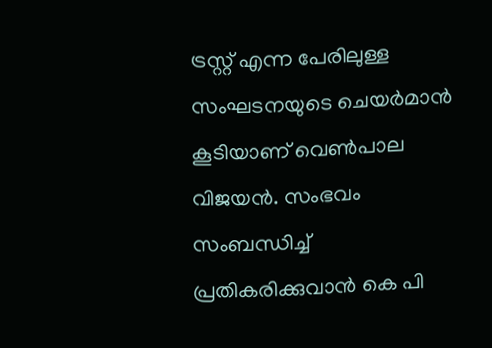ട്രസ്റ്റ് എന്ന പേരിലുള്ള സംഘടനയുടെ ചെയർമാൻ കൂടിയാണ് വെൺപാല വിജയൻ. സംഭവം സംബന്ധിച്ച് പ്രതികരിക്കുവാൻ കെ പി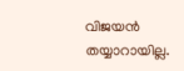വിജയൻ തയ്യാറായില്ല.